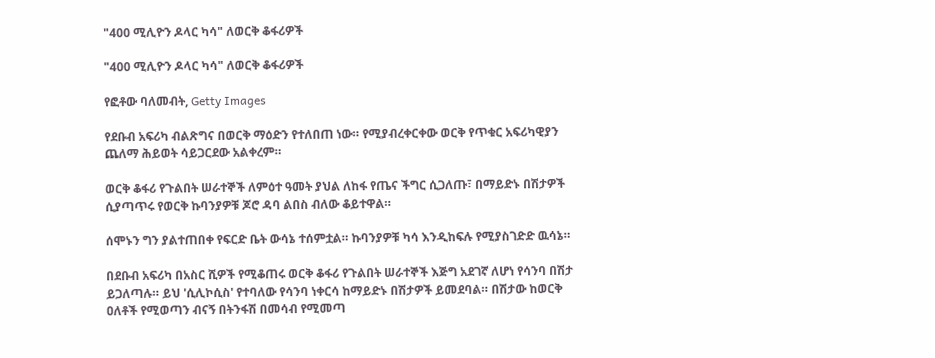"400 ሚሊዮን ዶላር ካሳ" ለወርቅ ቆፋሪዎች

"400 ሚሊዮን ዶላር ካሳ" ለወርቅ ቆፋሪዎች

የፎቶው ባለመብት, Getty Images

የደቡብ አፍሪካ ብልጽግና በወርቅ ማዕድን የተለበጠ ነው። የሚያብረቀርቀው ወርቅ የጥቁር አፍሪካዊያን ጨለማ ሕይወት ሳይጋርደው አልቀረም።

ወርቅ ቆፋሪ የጉልበት ሠራተኞች ለምዕተ ዓመት ያህል ለከፋ የጤና ችግር ሲጋለጡ፣ በማይድኑ በሽታዎች ሲያጣጥሩ የወርቅ ኩባንያዎቹ ጆሮ ዳባ ልበስ ብለው ቆይተዋል።

ሰሞኑን ግን ያልተጠበቀ የፍርድ ቤት ውሳኔ ተሰምቷል። ኩባንያዎቹ ካሳ እንዲከፍሉ የሚያስገድድ ዉሳኔ።

በደቡብ አፍሪካ በአስር ሺዎች የሚቆጠሩ ወርቅ ቆፋሪ የጉልበት ሠራተኞች እጅግ አደገኛ ለሆነ የሳንባ በሽታ ይጋለጣሉ። ይህ 'ሲሊኮሲስ' የተባለው የሳንባ ነቀርሳ ከማይድኑ በሽታዎች ይመደባል። በሽታው ከወርቅ ዐለቶች የሚወጣን ብናኝ በትንፋሽ በመሳብ የሚመጣ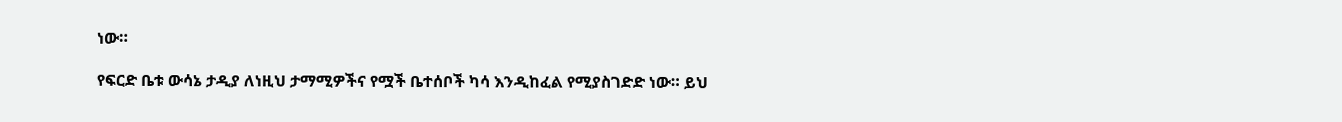ነው።

የፍርድ ቤቱ ውሳኔ ታዲያ ለነዚህ ታማሚዎችና የሟች ቤተሰቦች ካሳ እንዲከፈል የሚያስገድድ ነው። ይህ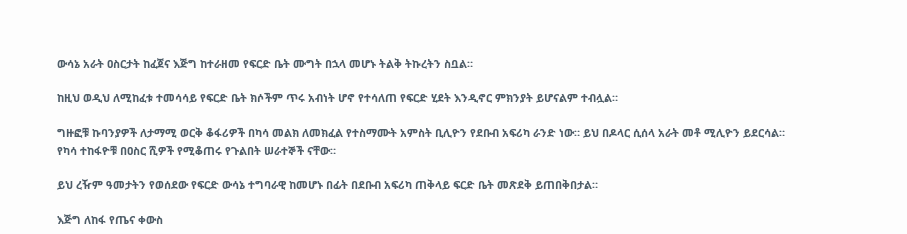ውሳኔ አራት ዐስርታት ከፈጀና እጅግ ከተራዘመ የፍርድ ቤት ሙግት በኋላ መሆኑ ትልቅ ትኩረትን ስቧል።

ከዚህ ወዲህ ለሚከፈቱ ተመሳሳይ የፍርድ ቤት ክሶችም ጥሩ አብነት ሆኖ የተሳለጠ የፍርድ ሂደት እንዲኖር ምክንያት ይሆናልም ተብሏል።

ግዙፎቹ ኩባንያዎች ለታማሚ ወርቅ ቆፋሪዎች በካሳ መልክ ለመክፈል የተስማሙት አምስት ቢሊዮን የደቡብ አፍሪካ ራንድ ነው። ይህ በዶላር ሲሰላ አራት መቶ ሚሊዮን ይደርሳል። የካሳ ተከፋዮቹ በዐስር ሺዎች የሚቆጠሩ የጉልበት ሠራተኞች ናቸው።

ይህ ረዥም ዓመታትን የወሰደው የፍርድ ውሳኔ ተግባራዊ ከመሆኑ በፊት በደቡብ አፍሪካ ጠቅላይ ፍርድ ቤት መጽደቅ ይጠበቅበታል።

እጅግ ለከፋ የጤና ቀውስ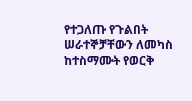የተጋለጡ የጉልበት ሠራተኞቻቸውን ለመካስ ከተስማሙት የወርቅ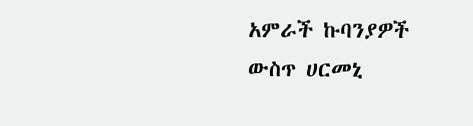አምራች ኩባንያዎች ውስጥ ሀርመኒ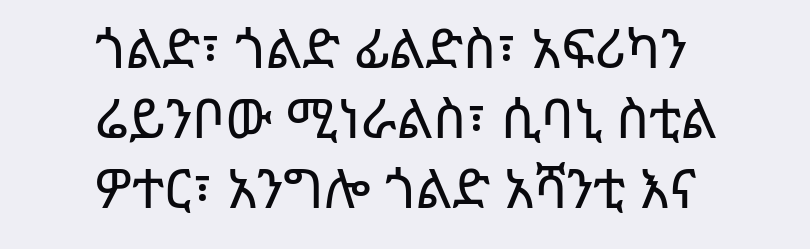ጎልድ፣ ጎልድ ፊልድስ፣ አፍሪካን ሬይንቦው ሚነራልስ፣ ሲባኒ ስቲል ዎተር፣ አንግሎ ጎልድ አሻንቲ እና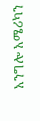አንግሎ አሜሪካን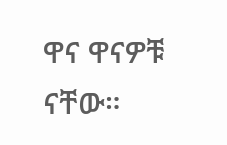ዋና ዋናዎቹ ናቸው።